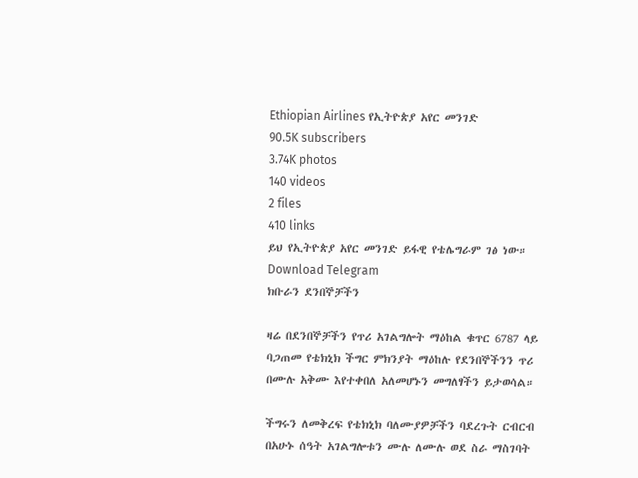Ethiopian Airlines የኢትዮጵያ አየር መንገድ
90.5K subscribers
3.74K photos
140 videos
2 files
410 links
ይህ የኢትዮጵያ አየር መንገድ ይፋዊ የቴሌግራም ገፅ ነው።
Download Telegram
ክቡራን ደንበኞቻችን

ዛሬ በደንበኞቻችን የጥሪ አገልግሎት ማዕከል ቁጥር 6787 ላይ ባጋጠመ የቴክኒክ ችግር ምክንያት ማዕከሉ የደንበኞችንን ጥሪ በሙሉ አቅሙ እየተቀበለ አለመሆኑን መግለፃችን ይታወሳል።

ችግሩን ለመቅረፍ የቴክኒክ ባለሙያዎቻችን ባደረጉት ርብርብ በአሁኑ ሰዓት አገልግሎቱን ሙሉ ለሙሉ ወደ ስራ ማስገባት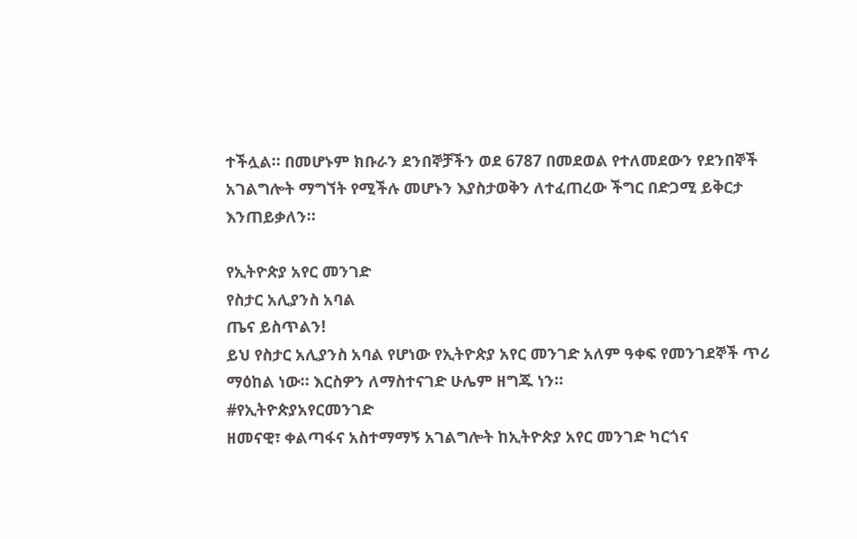ተችሏል። በመሆኑም ክቡራን ደንበኞቻችን ወደ 6787 በመደወል የተለመደውን የደንበኞች አገልግሎት ማግኘት የሚችሉ መሆኑን እያስታወቅን ለተፈጠረው ችግር በድጋሚ ይቅርታ እንጠይቃለን።

የኢትዮጵያ አየር መንገድ
የስታር አሊያንስ አባል
ጤና ይስጥልን!
ይህ የስታር አሊያንስ አባል የሆነው የኢትዮጵያ አየር መንገድ አለም ዓቀፍ የመንገደኞች ጥሪ ማዕከል ነው። እርስዎን ለማስተናገድ ሁሌም ዘግጁ ነን።
#የኢትዮጵያአየርመንገድ
ዘመናዊ፣ ቀልጣፋና አስተማማኝ አገልግሎት ከኢትዮጵያ አየር መንገድ ካርጎና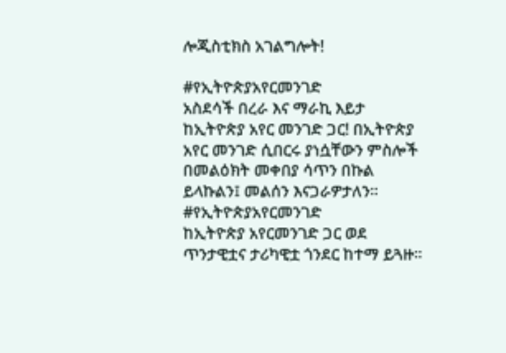ሎጂስቲክስ አገልግሎት!

#የኢትዮጵያአየርመንገድ
አስደሳች በረራ እና ማራኪ እይታ ከኢትዮጵያ አየር መንገድ ጋር! በኢትዮጵያ አየር መንገድ ሲበርሩ ያነሷቸውን ምስሎች በመልዕክት መቀበያ ሳጥን በኩል ይላኩልን፤ መልሰን እናጋራዎታለን።
#የኢትዮጵያአየርመንገድ
ከኢትዮጵያ አየርመንገድ ጋር ወደ ጥንታዊቷና ታሪካዊቷ ጎንደር ከተማ ይጓዙ።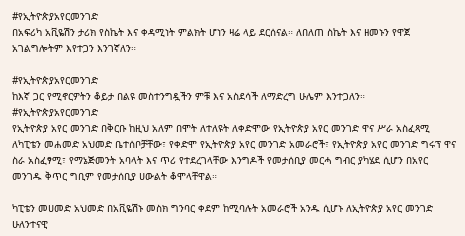#የኢትዮጵያአየርመንገድ
በአፍሪካ አቪዬሽን ታሪክ የስኬት እና ቀዳሚነት ምልክት ሆነን ዛሬ ላይ ደርሰናል። ለበለጠ ስኬት እና ዘመኑን የዋጀ አገልግሎትም እየተጋን እንገኛለን።

#የኢትዮጵያአየርመንገድ
ከእኛ ጋር የሚኖርዎትን ቆይታ በልዩ መስተንግዷችን ምቹ እና አስደሳች ለማድረግ ሁሌም እንተጋለን።
#የኢትዮጵያአየርመንገድ
የኢትዮጵያ አየር መንገድ በቅርቡ ከዚህ አለም በሞት ለተለዩት ለቀድሞው የኢትዮጵያ አየር መንገድ ዋና ሥራ አስፈጻሚ ለካፒቴን መሐመድ አህመድ ቤተሰቦቻቸው፣ የቀድሞ የኢትዮጵያ አየር መንገድ አመራሮች፣ የኢትዮጵያ አየር መንገድ ግሩፕ ዋና ስራ አስፈፃሚ፣ የማኔጅመንት አባላት እና ጥሪ የተደረገላቸው እንግዶች የመታሰቢያ መርሓ ግብር ያካሄደ ሲሆን በአየር መንገዱ ቅጥር ግቢም የመታሰቢያ ሀውልት ቆሞላቸዋል።

ካፒቴን መሀመድ አህመድ በአቪዬሽኑ መስክ ግንባር ቀደም ከሚባሉት አመራሮች አንዱ ሲሆኑ ለኢትዮጵያ አየር መንገድ ሁለንተናዊ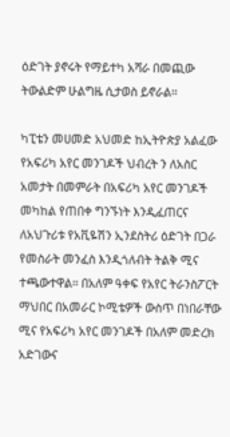ዕድገት ያኖሩት የማይተካ አሻራ በመጪው ትውልድም ሁልግዜ ሲታወስ ይኖራል።

ካፒቴን መሀመድ አህመድ ከኢትዮጵያ አልፈው የአፍሪካ አየር መንገዶች ህብረት ን ለአስር አመታት በመምራት በአፍሪካ አየር መንገዶች መካከል የጠበቀ ግንኙነት እንዲፈጠርና ለአህጉሪቱ የአቪዬሽን ኢንደስትሪ ዕድገት በጋራ የመስራት መንፈስ እንዲጎለብት ትልቅ ሚና ተጫውተዋል። በአለም ዓቀፍ የአየር ትራንስፖርት ማህበር በአመራር ኮሚቴዎች ውስጥ በነበራቸው ሚና የአፍሪካ አየር መንገዶች በአለም መድረክ አድገውና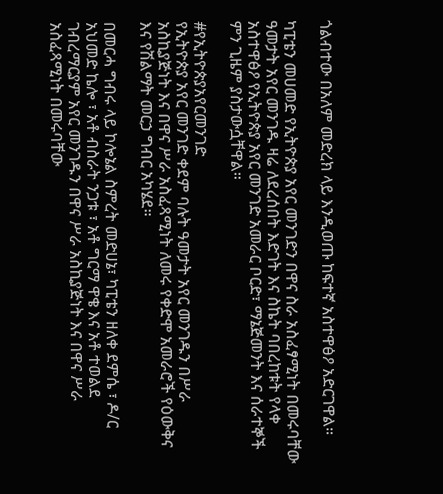ጎልብተው በአለም መድረክ ላይ እንዲወጡ ከፍተኛ አስተዋፅዖ አድርገዋል።

ካፒቴን መሀመድ የኢትዮጵያ አየር መንገድን በዋና ስራ አስፈፃሚነት በመሩባቸው ዓመታት አየር መንገዱ ዛሬ ለደረሰበት እድገት እና ስኬት ባበረከቱት የላቀ አስተዋፅዖ የኢትዮጵያ አየር መንገድ አመራር ቦርድ፣ ማኔጅመንት እና ሰራተኞች ምን ጊዜም ያስታውሷቸዋል።

#የኢትዮጵያአየርመንገድ
የኢትዮጵያ አየር መንገድ ቀደም ባሉት ዓመታት አየር መንገዱን በሥራ አስኪያጅነት እና በዋና ሥራ አስፈጻሚነት ለመሩ የቀድሞ አመራሮች የዕውቅና እና የሽልማት መርኃ ግብር አካሄደ።

በመርሓ ግብሩ ላይ ኮሎኔል ስምረት መድሀኔ፣ ካፒቴን ዘለቀ ደምሴ ፣ ዶ/ር አህመድ ኬሎ ፣ አቶ ብስራት ንጋቱ ፣ አቶ ግርማ ዋቄ እና አቶ ተወልደ ገብረማርያም አየር መንገዱን በዋና ሥራ አስኪያጅነት እና በዋና ሥራ አስፈጻሚነት በመሩባቸው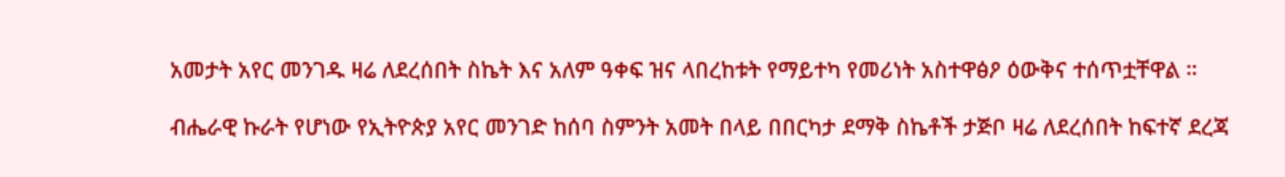አመታት አየር መንገዱ ዛሬ ለደረሰበት ስኬት እና አለም ዓቀፍ ዝና ላበረከቱት የማይተካ የመሪነት አስተዋፅዖ ዕውቅና ተሰጥቷቸዋል ።

ብሔራዊ ኩራት የሆነው የኢትዮጵያ አየር መንገድ ከሰባ ስምንት አመት በላይ በበርካታ ደማቅ ስኬቶች ታጅቦ ዛሬ ለደረሰበት ከፍተኛ ደረጃ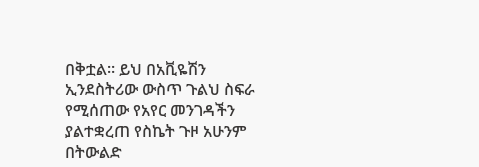በቅቷል። ይህ በአቪዬሽን ኢንደስትሪው ውስጥ ጉልህ ስፍራ የሚሰጠው የአየር መንገዳችን ያልተቋረጠ የስኬት ጉዞ አሁንም በትውልድ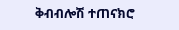ቅብብሎሽ ተጠናክሮ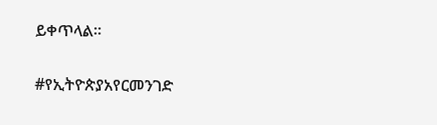ይቀጥላል።

#የኢትዮጵያአየርመንገድ